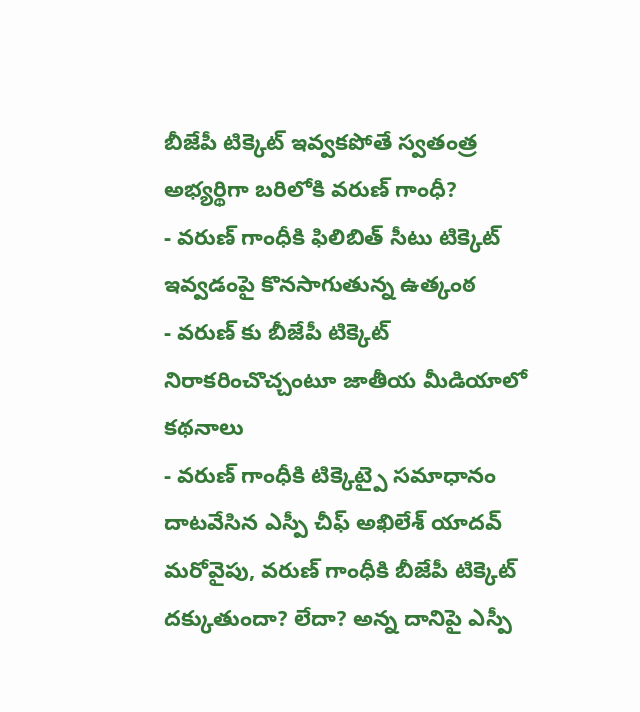బీజేపీ టిక్కెట్ ఇవ్వకపోతే స్వతంత్ర అభ్యర్థిగా బరిలోకి వరుణ్ గాంధీ?
- వరుణ్ గాంధీకి ఫిలిబిత్ సీటు టిక్కెట్ ఇవ్వడంపై కొనసాగుతున్న ఉత్కంఠ
- వరుణ్ కు బీజేపీ టిక్కెట్ నిరాకరించొచ్చంటూ జాతీయ మీడియాలో కథనాలు
- వరుణ్ గాంధీకి టిక్కెట్పై సమాధానం దాటవేసిన ఎస్పీ చీఫ్ అఖిలేశ్ యాదవ్
మరోవైపు, వరుణ్ గాంధీకి బీజేపీ టిక్కెట్ దక్కుతుందా? లేదా? అన్న దానిపై ఎస్పీ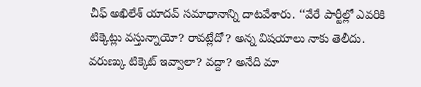చీఫ్ అఖిలేశ్ యాదవ్ సమాధానాన్ని దాటవేశారు. ‘‘వేరే పార్టీల్లో ఎవరికి టిక్కెట్లు వస్తున్నాయో? రావట్లేదో? అన్న విషయాలు నాకు తెలీదు. వరుణ్కు టిక్కెట్ ఇవ్వాలా? వద్దా? అనేది మా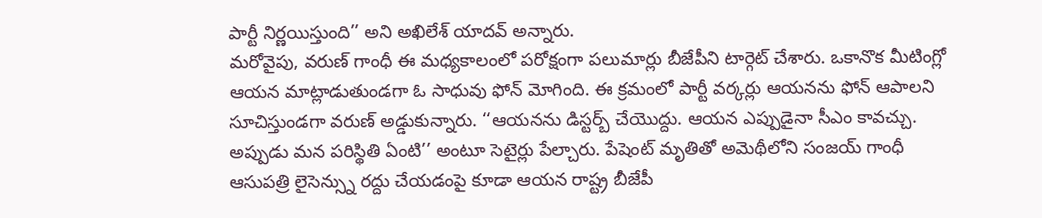పార్టీ నిర్ణయిస్తుంది’’ అని అఖిలేశ్ యాదవ్ అన్నారు.
మరోవైపు, వరుణ్ గాంధీ ఈ మధ్యకాలంలో పరోక్షంగా పలుమార్లు బీజేపీని టార్గెట్ చేశారు. ఒకానొక మీటింగ్లో ఆయన మాట్లాడుతుండగా ఓ సాధువు ఫోన్ మోగింది. ఈ క్రమంలో పార్టీ వర్కర్లు ఆయనను ఫోన్ ఆపాలని సూచిస్తుండగా వరుణ్ అడ్డుకున్నారు. ‘‘ఆయనను డిస్టర్బ్ చేయొద్దు. ఆయన ఎప్పుడైనా సీఎం కావచ్చు. అప్పుడు మన పరిస్థితి ఏంటి’’ అంటూ సెటైర్లు పేల్చారు. పేషెంట్ మృతితో అమెథీలోని సంజయ్ గాంధీ ఆసుపత్రి లైసెన్స్ను రద్దు చేయడంపై కూడా ఆయన రాష్ట్ర బీజేపీ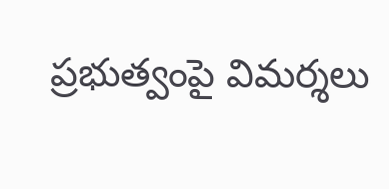ప్రభుత్వంపై విమర్శలు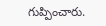గుప్పించారు.